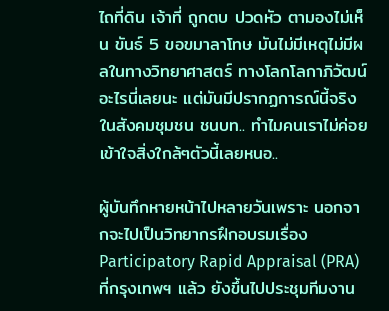ไถที่ดิน เจ้าที่ ถูกตบ ปวดหัว ตามองไม่เห็น ขันธ์ 5 ขอขมาลาโทษ มันไม่มีเหตุไม่มีผลในทางวิทยาศาสตร์ ทางโลกโลกาภิวัฒน์อะไรนี่เลยนะ แต่มันมีปรากฏการณ์นี้จริงในสังคมชุมชน ชนบท.. ทำไมคนเราไม่ค่อยเข้าใจสิ่งใกล้ๆตัวนี้เลยหนอ..

ผู้บันทึกหายหน้าไปหลายวันเพราะ นอกจากจะไปเป็นวิทยากรฝึกอบรมเรื่อง Participatory Rapid Appraisal (PRA) ที่กรุงเทพฯ แล้ว ยังขึ้นไปประชุมทีมงาน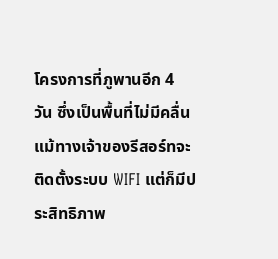โครงการที่ภูพานอีก 4 วัน ซึ่งเป็นพื้นที่ไม่มีคลื่น แม้ทางเจ้าของรีสอร์ทจะติดตั้งระบบ WIFI แต่ก็มีประสิทธิภาพ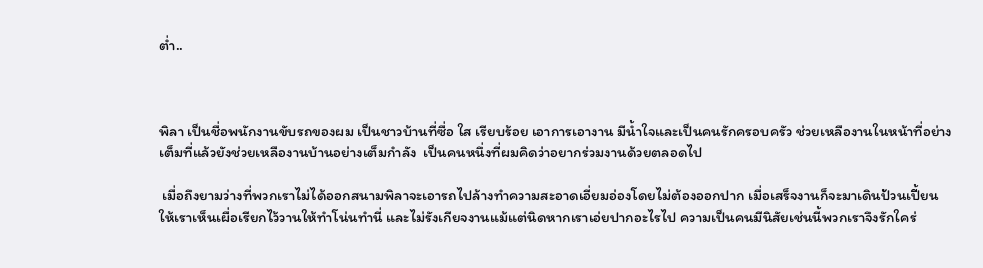ต่ำ..



พิลา เป็นชื่อพนักงานขับรถของผม เป็นชาวบ้านที่ซื่อ ใส เรียบร้อย เอาการเอางาน มีน้ำใจและเป็นคนรักครอบครัว ช่วยเหลืองานในหน้าที่อย่างเต็มที่แล้วยังช่วยเหลืองานบ้านอย่างเต็มกำลัง  เป็นคนหนึ่งที่ผมคิดว่าอยากร่วมงานด้วยตลอดไป

 เมื่อถึงยามว่างที่พวกเราไม่ได้ออกสนามพิลาจะเอารถไปล้างทำความสะอาดเอี่ยมอ่องโดยไม่ต้องออกปาก เมื่อเสร็จงานก็จะมาเดินป้วนเปี้ยนให้เราเห็นเผื่อเรียกไว้วานให้ทำโน่นทำนี่ และไม่รังเกียจงานแม้แต่นิดหากเราเอ่ยปากอะไรไป ความเป็นคนมีนิสัยเช่นนี้พวกเราจึงรักใคร่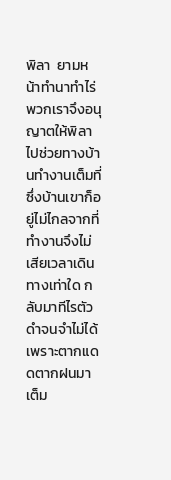พิลา  ยามหน้าทำนาทำไร่พวกเราจึงอนุญาตให้พิลาไปช่วยทางบ้านทำงานเต็มที่  ซึ่งบ้านเขาก็อยู่ไม่ไกลจากที่ทำงานจึงไม่เสียเวลาเดินทางเท่าใด กลับมาทีไรตัวดำจนจำไม่ได้ เพราะตากแดดตากฝนมาเต็ม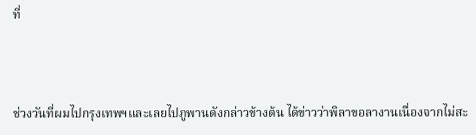ที่



ช่วงวันที่ผมไปกรุงเทพฯและเลยไปภูพานดังกล่าวข้างต้น ได้ข่าวว่าพิลาขอลางานเนื่องจากไม่สะ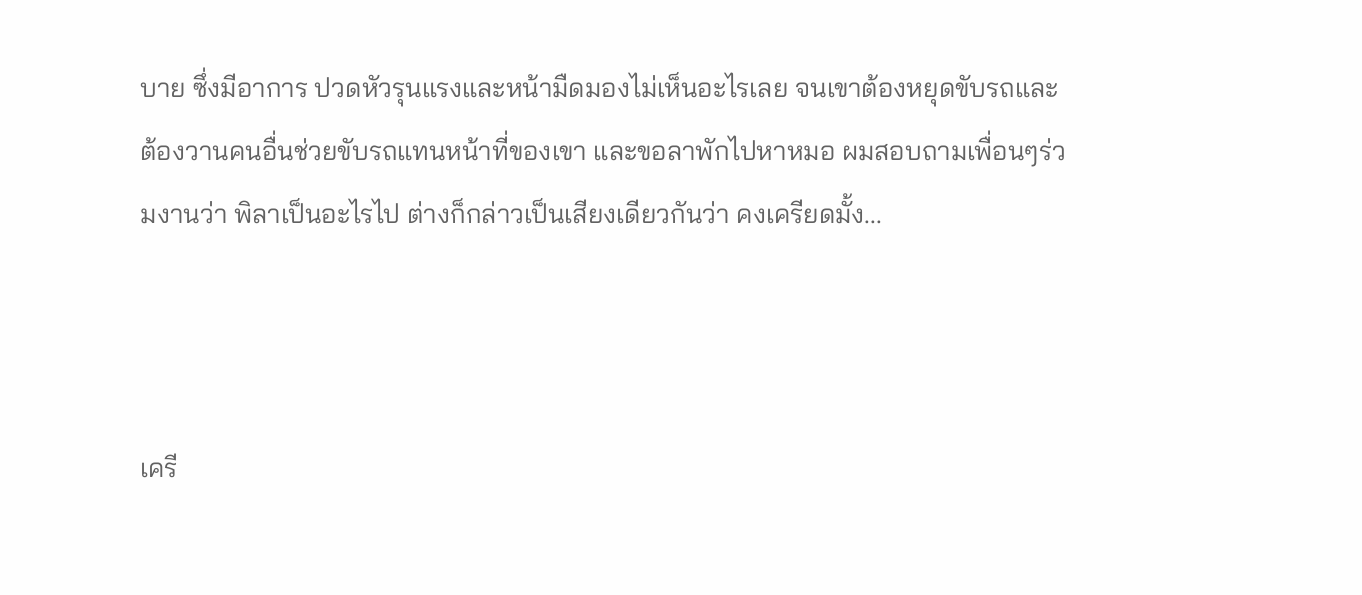บาย ซึ่งมีอาการ ปวดหัวรุนแรงและหน้ามืดมองไม่เห็นอะไรเลย จนเขาต้องหยุดขับรถและต้องวานคนอื่นช่วยขับรถแทนหน้าที่ของเขา และขอลาพักไปหาหมอ ผมสอบถามเพื่อนๆร่วมงานว่า พิลาเป็นอะไรไป ต่างก็กล่าวเป็นเสียงเดียวกันว่า คงเครียดมั้ง...



เครี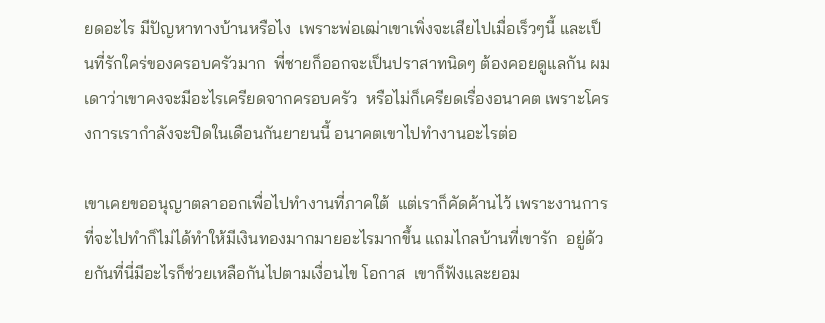ยดอะไร มีปัญหาทางบ้านหรือไง  เพราะพ่อเฒ่าเขาเพิ่งจะเสียไปเมื่อเร็วๆนี้ และเป็นที่รักใคร่ของครอบครัวมาก  พี่ชายก็ออกจะเป็นปราสาทนิดๆ ต้องคอยดูแลกัน ผมเดาว่าเขาคงจะมีอะไรเครียดจากครอบครัว  หรือไม่ก็เครียดเรื่องอนาคต เพราะโครงการเรากำลังจะปิดในเดือนกันยายนนี้ อนาคตเขาไปทำงานอะไรต่อ

เขาเคยขออนุญาตลาออกเพื่อไปทำงานที่ภาคใต้  แต่เราก็คัดค้านไว้ เพราะงานการที่จะไปทำก็ไม่ได้ทำให้มีเงินทองมากมายอะไรมากขึ้น แถมไกลบ้านที่เขารัก  อยู่ด้วยกันที่นี่มีอะไรก็ช่วยเหลือกันไปตามเงื่อนไข โอกาส  เขาก็ฟังและยอม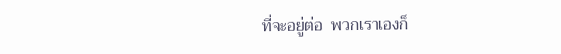ที่จะอยู่ต่อ  พวกเราเองก็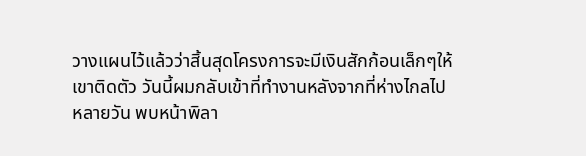วางแผนไว้แล้วว่าสิ้นสุดโครงการจะมีเงินสักก้อนเล็กๆให้เขาติดตัว วันนี้ผมกลับเข้าที่ทำงานหลังจากที่ห่างไกลไปหลายวัน พบหน้าพิลา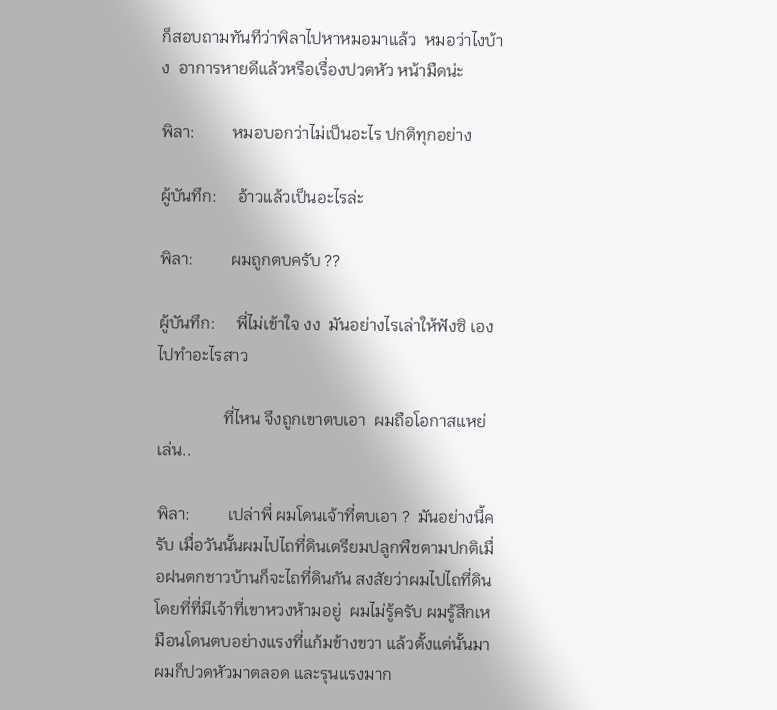ก็สอบถามทันทีว่าพิลาไปหาหมอมาแล้ว  หมอว่าไงบ้าง  อาการหายดีแล้วหรือเรื่องปวดหัว หน้ามืดน่ะ

พิลา:         หมอบอกว่าไม่เป็นอะไร ปกติทุกอย่าง

ผู้บันทึก:     อ้าวแล้วเป็นอะไรล่ะ

พิลา:         ผมถูกตบครับ ??

ผู้บันทึก:     พี่ไม่เข้าใจ งง  มันอย่างไรเล่าให้ฟังซิ เองไปทำอะไรสาว

                ที่ไหน จึงถูกเขาตบเอา  ผมถือโอกาสแหย่เล่น..

พิลา:         เปล่าพี่ ผมโดนเจ้าที่ตบเอา ?  มันอย่างนี้ครับ เมื่อวันนั้นผมไปไถที่ดินเตรียมปลูกพืชตามปกติเมื่อฝนตกชาวบ้านก็จะไถที่ดินกัน สงสัยว่าผมไปไถที่ดินโดยที่ที่มีเจ้าที่เขาหวงห้ามอยู่  ผมไม่รู้ครับ ผมรู้สึกเหมือนโดนตบอย่างแรงที่แก้มข้างขวา แล้วตั้งแต่นั้นมาผมก็ปวดหัวมาตลอด และรุนแรงมาก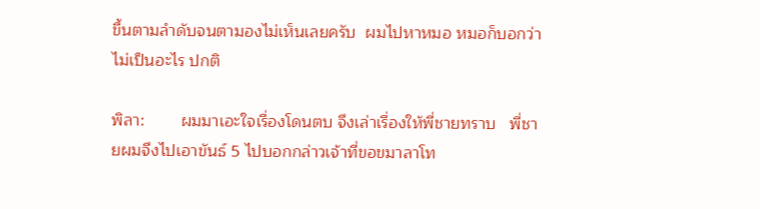ขึ้นตามลำดับจนตามองไม่เห็นเลยครับ  ผมไปหาหมอ หมอก็บอกว่าไม่เป็นอะไร ปกติ

พิลา:        ผมมาเอะใจเรื่องโดนตบ จึงเล่าเรื่องให้พี่ชายทราบ   พี่ชายผมจึงไปเอาขันธ์ 5 ไปบอกกล่าวเจ้าที่ขอขมาลาโท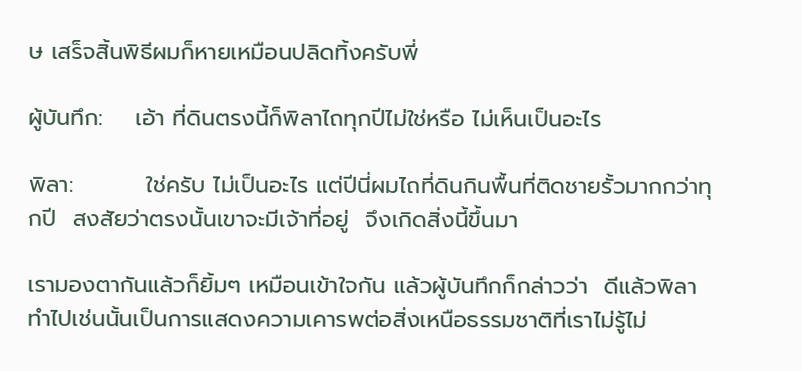ษ เสร็จสิ้นพิธีผมก็หายเหมือนปลิดทิ้งครับพี่

ผู้บันทึก:    เอ้า ที่ดินตรงนี้ก็พิลาไถทุกปีไม่ใช่หรือ ไม่เห็นเป็นอะไร

พิลา:         ใช่ครับ ไม่เป็นอะไร แต่ปีนี่ผมไถที่ดินกินพื้นที่ติดชายรั้วมากกว่าทุกปี  สงสัยว่าตรงนั้นเขาจะมีเจ้าที่อยู่  จึงเกิดสิ่งนี้ขึ้นมา

เรามองตากันแล้วก็ยิ้มๆ เหมือนเข้าใจกัน แล้วผู้บันทึกก็กล่าวว่า  ดีแล้วพิลา ทำไปเช่นนั้นเป็นการแสดงความเคารพต่อสิ่งเหนือธรรมชาติที่เราไม่รู้ไม่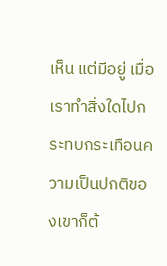เห็น แต่มีอยู่ เมื่อเราทำสิ่งใดไปกระทบกระเทือนความเป็นปกติของเขาก็ต้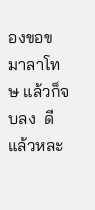องขอขมาลาโทษ แล้วก็จบลง  ดีแล้วหละ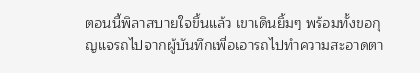ตอนนี้พิลาสบายใจขึ้นแล้ว เขาเดินยิ้มๆ พร้อมทั้งขอกุญแจรถไปจากผู้บันทึกเพื่อเอารถไปทำความสะอาดตา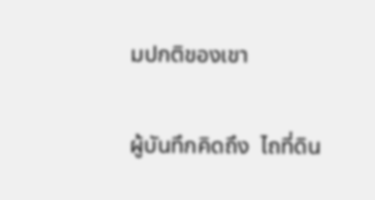มปกติของเขา

ผู้บันทึกคิดถึง  ไถที่ดิน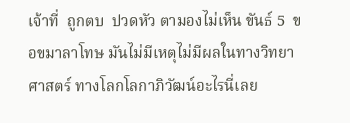เจ้าที่  ถูกตบ  ปวดหัว ตามองไม่เห็น ขันธ์ 5  ขอขมาลาโทษ มันไม่มีเหตุไม่มีผลในทางวิทยาศาสตร์ ทางโลกโลกาภิวัฒน์อะไรนี่เลย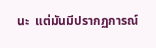นะ  แต่มันมีปรากฏการณ์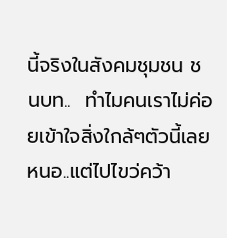นี้จริงในสังคมชุมชน ชนบท..  ทำไมคนเราไม่ค่อยเข้าใจสิ่งใกล้ๆตัวนี้เลยหนอ..แต่ไปไขว่คว้า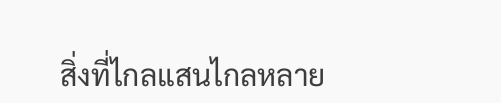สิ่งที่ไกลแสนไกลหลาย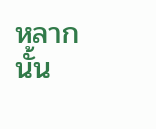หลากนั้น